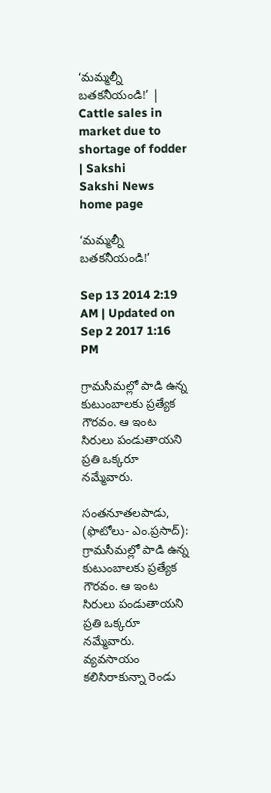‘మమ్మల్నీ బతకనీయండి!’ | Cattle sales in market due to shortage of fodder | Sakshi
Sakshi News home page

‘మమ్మల్నీ బతకనీయండి!’

Sep 13 2014 2:19 AM | Updated on Sep 2 2017 1:16 PM

గ్రామసీమల్లో పాడి ఉన్న కుటుంబాలకు ప్రత్యేక గౌరవం. ఆ ఇంట సిరులు పండుతాయని ప్రతి ఒక్కరూ నమ్మేవారు.

సంతనూతలపాడు, (ఫొటోలు- ఎం.ప్రసాద్): గ్రామసీమల్లో పాడి ఉన్న కుటుంబాలకు ప్రత్యేక గౌరవం. ఆ ఇంట సిరులు పండుతాయని ప్రతి ఒక్కరూ నమ్మేవారు. వ్యవసాయం కలిసిరాకున్నా రెండు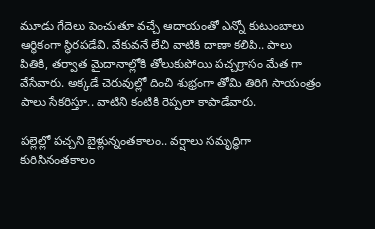మూడు గేదెలు పెంచుతూ వచ్చే ఆదాయంతో ఎన్నో కుటుంబాలు ఆర్థికంగా స్థిరపడేవి. వేకువనే లేచి వాటికి దాణా కలిపి.. పాలు పితికి, తర్వాత మైదానాల్లోకి తోలుకుపోయి పచ్చగ్రాసం మేత గా వేసేవారు. అక్కడే చెరువుల్లో దించి శుభ్రంగా తోమి తిరిగి సాయంత్రం పాలు సేకరిస్తూ.. వాటిని కంటికి రెప్పలా కాపాడేవారు.

పల్లెల్లో పచ్చని బైళ్లున్నంతకాలం.. వర్షాలు సమృద్ధిగా కురిసినంతకాలం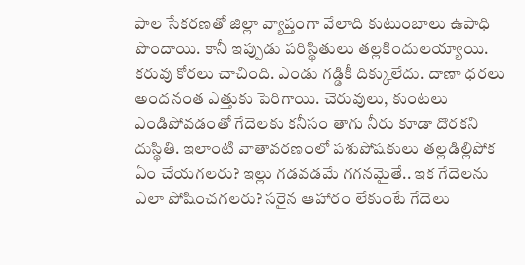పాల సేకరణతో జిల్లా వ్యాప్తంగా వేలాది కుటుంబాలు ఉపాధి పొందాయి. కానీ ఇప్పుడు పరిస్థితులు తల్లకిందులయ్యాయి. కరువు కోరలు చాచింది. ఎండు గడ్డికీ దిక్కులేదు. దాణా ధరలు అందనంత ఎత్తుకు పెరిగాయి. చెరువులు, కుంటలు ఎండిపోవడంతో గేదెలకు కనీసం తాగు నీరు కూడా దొరకని దుస్థితి. ఇలాంటి వాతావరణంలో పశుపోషకులు తల్లడిల్లిపోక ఏం చేయగలరు? ఇల్లు గడవడమే గగనమైతే.. ఇక గేదెలను ఎలా పోషించగలరు? సరైన ఆహారం లేకుంటే గేదెలు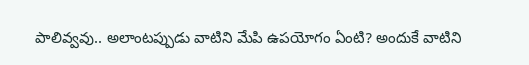పాలివ్వవు.. అలాంటప్పుడు వాటిని మేపి ఉపయోగం ఏంటి? అందుకే వాటిని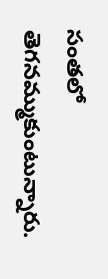సంతలో తెగనమ్ముకుంటున్నారు.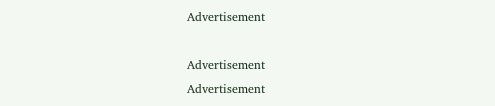Advertisement

Advertisement
Advertisement